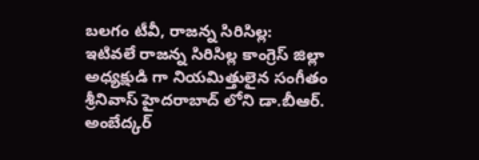బలగం టీవీ, రాజన్న సిరిసిల్ల:
ఇటివలే రాజన్న సిరిసిల్ల కాంగ్రెస్ జిల్లా అధ్యక్షుడి గా నియమిత్తులైన సంగీతం శ్రీనివాస్ హైదరాబాద్ లోని డా.బీఆర్. అంబేద్కర్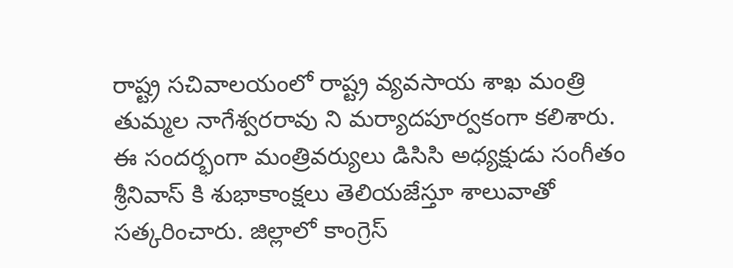రాష్ట్ర సచివాలయంలో రాష్ట్ర వ్యవసాయ శాఖ మంత్రి తుమ్మల నాగేశ్వరరావు ని మర్యాదపూర్వకంగా కలిశారు. ఈ సందర్భంగా మంత్రివర్యులు డిసిసి అధ్యక్షుడు సంగీతం శ్రీనివాస్ కి శుభాకాంక్షలు తెలియజేస్తూ శాలువాతో సత్కరించారు. జిల్లాలో కాంగ్రెస్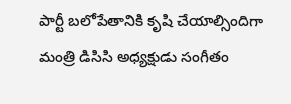పార్టీ బలోపేతానికి కృషి చేయాల్సిందిగా మంత్రి డిసిసి అధ్యక్షుడు సంగీతం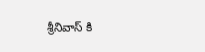శ్రీనివాస్ కి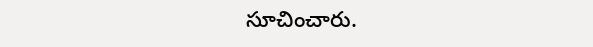సూచించారు.